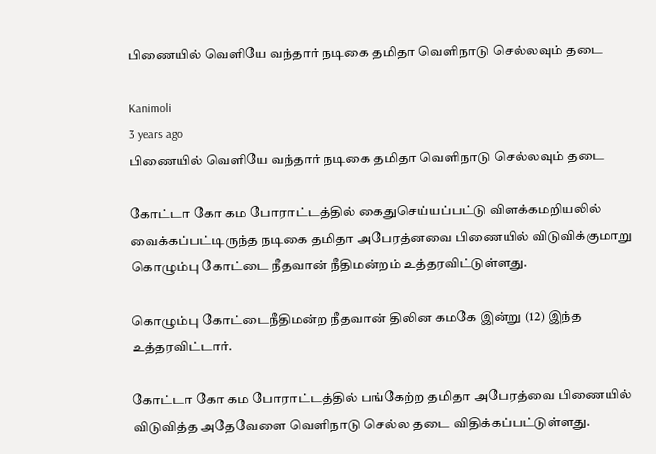பிணையில் வெளியே வந்தார் நடிகை தமிதா வெளிநாடு செல்லவும் தடை

Kanimoli
3 years ago
பிணையில் வெளியே வந்தார் நடிகை தமிதா வெளிநாடு செல்லவும் தடை

கோட்டா கோ கம போராட்டத்தில் கைதுசெய்யப்பட்டு விளக்கமறியலில் வைக்கப்பட்டிருந்த நடிகை தமிதா அபேரத்னவை பிணையில் விடுவிக்குமாறு கொழும்பு கோட்டை நீதவான் நீதிமன்றம் உத்தரவிட்டுள்ளது.

கொழும்பு கோட்டைநீதிமன்ற நீதவான் திலின கமகே இன்று (12) இந்த உத்தரவிட்டார்.

கோட்டா கோ கம போராட்டத்தில் பங்கேற்ற தமிதா அபேரத்வை பிணையில் விடுவித்த அதேவேளை வெளிநாடு செல்ல தடை விதிக்கப்பட்டுள்ளது.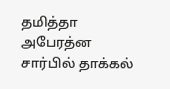தமித்தா அபேரத்ன சார்பில் தாக்கல்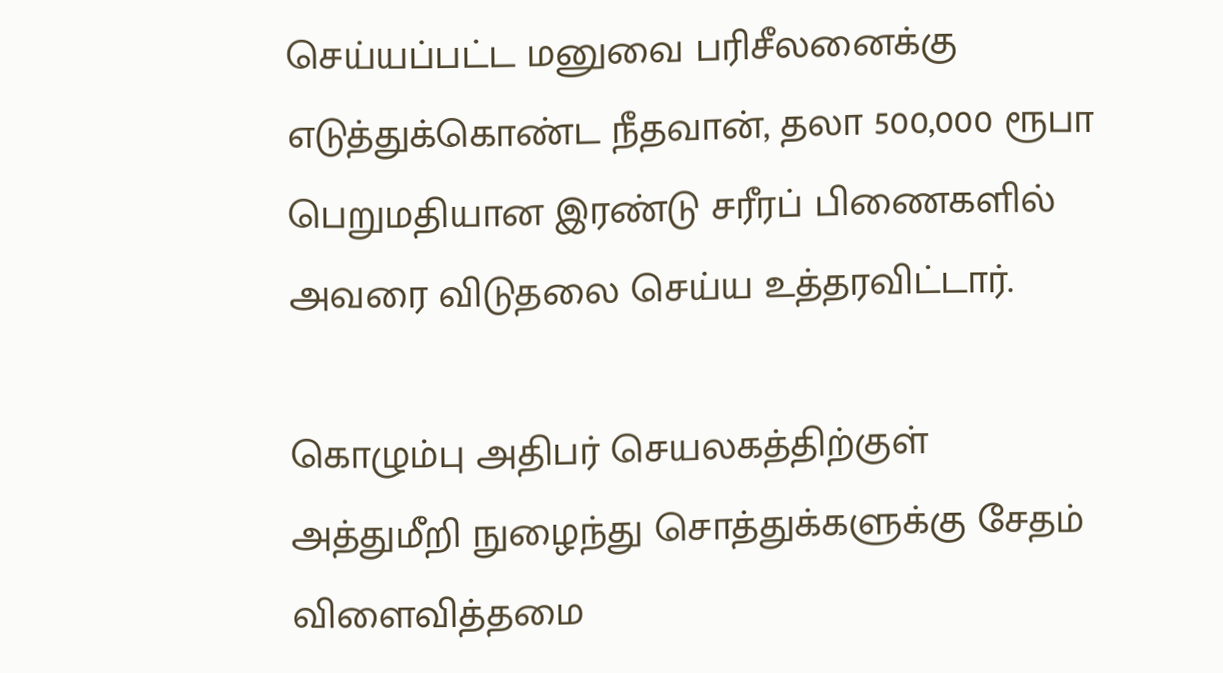செய்யப்பட்ட மனுவை பரிசீலனைக்கு எடுத்துக்கொண்ட நீதவான், தலா 500,000 ரூபா பெறுமதியான இரண்டு சரீரப் பிணைகளில் அவரை விடுதலை செய்ய உத்தரவிட்டார்.

கொழும்பு அதிபர் செயலகத்திற்குள் அத்துமீறி நுழைந்து சொத்துக்களுக்கு சேதம் விளைவித்தமை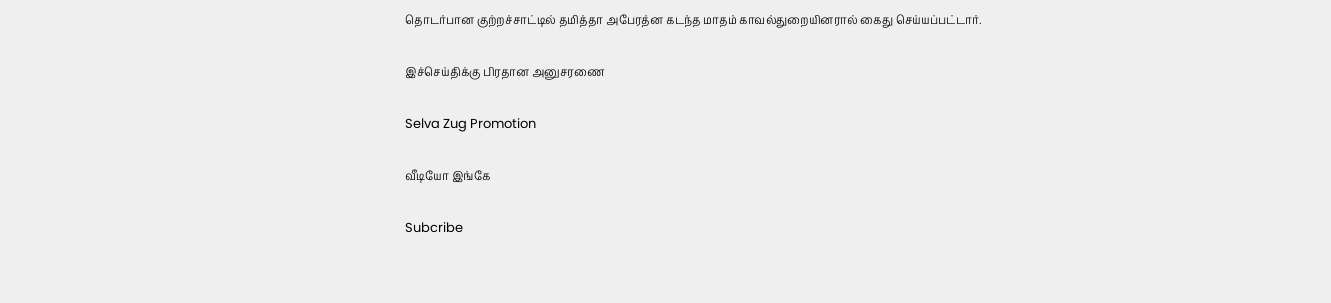தொடர்பான குற்றச்சாட்டில் தமித்தா அபேரத்ன கடந்த மாதம் காவல்துறையினரால் கைது செய்யப்பட்டார்.

இச்செய்திக்கு பிரதான அனுசரணை

Selva Zug Promotion

வீடியோ இங்கே

Subcribe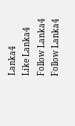Lanka4
Like Lanka4
Follow Lanka4
Follow Lanka4